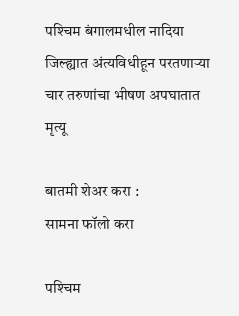पश्‍चिम बंगालमधील नादिया जिल्ह्यात अंत्यविधीहून परतणाऱ्या चार तरुणांचा भीषण अपघातात मृत्यू

बातमी शेअर करा :
सामना फॉलो करा

पश्‍चिम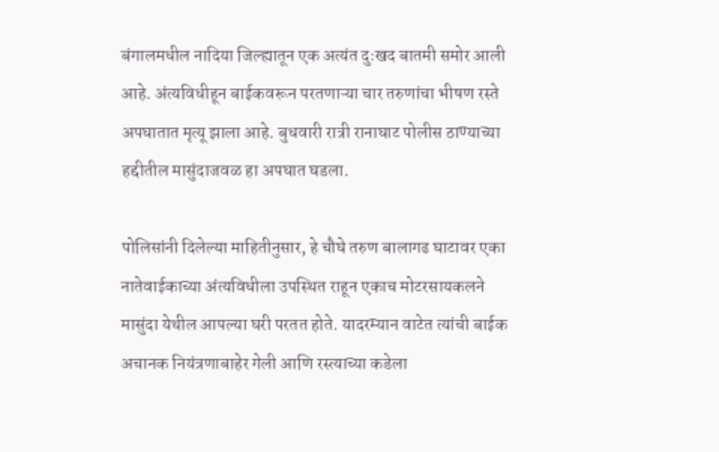बंगालमधील नादिया जिल्ह्यातून एक अत्यंत दुःखद बातमी समोर आली आहे. अंत्यविधीहून बाईकवरून परतणाऱ्या चार तरुणांचा भीषण रस्ते अपघातात मृत्यू झाला आहे. बुधवारी रात्री रानाघाट पोलीस ठाण्याच्या हद्दीतील मासुंदाजवळ हा अपघात घडला.

पोलिसांनी दिलेल्या माहितीनुसार, हे चौघे तरुण बालागढ घाटावर एका नातेवाईकाच्या अंत्यविधीला उपस्थित राहून एकाच मोटरसायकलने मासुंदा येथील आपल्या घरी परतत होते. यादरम्यान वाटेत त्यांची बाईक अचानक नियंत्रणाबाहेर गेली आणि रस्त्याच्या कडेला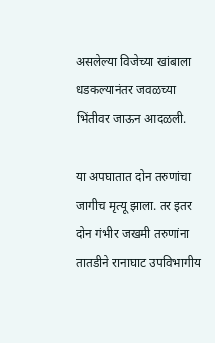असलेल्या विजेच्या खांबाला धडकल्यानंतर जवळच्या भिंतीवर जाऊन आदळली.

या अपघातात दोन तरुणांचा जागीच मृत्यू झाला. तर इतर दोन गंभीर जखमी तरुणांना तातडीने रानाघाट उपविभागीय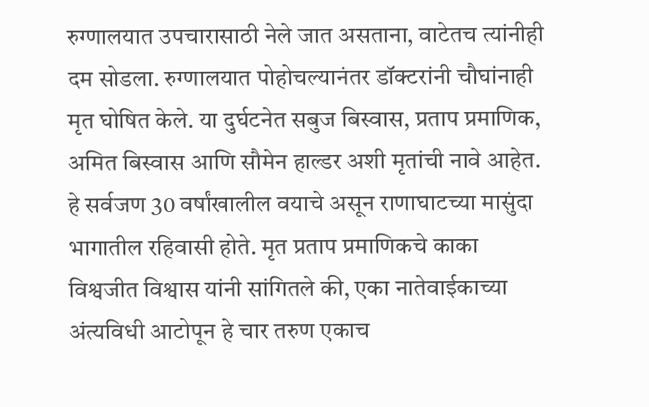रुग्णालयात उपचारासाठी नेले जात असताना, वाटेतच त्यांनीही दम सोडला. रुग्णालयात पोहोचल्यानंतर डॉक्टरांनी चौघांनाही मृत घोषित केले. या दुर्घटनेत सबुज बिस्वास, प्रताप प्रमाणिक, अमित बिस्वास आणि सौमेन हाल्डर अशी मृतांची नावे आहेत. हे सर्वजण 30 वर्षांखालील वयाचे असून राणाघाटच्या मासुंदा भागातील रहिवासी होते. मृत प्रताप प्रमाणिकचे काका विश्वजीत विश्वास यांनी सांगितले की, एका नातेवाईकाच्या अंत्यविधी आटोपून हे चार तरुण एकाच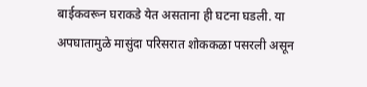बाईकवरून घराकडे येत असताना ही घटना घडली. या अपघातामुळे मासुंदा परिसरात शोककळा पसरली असून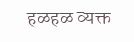हळहळ व्यक्त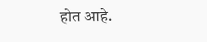होत आहे.